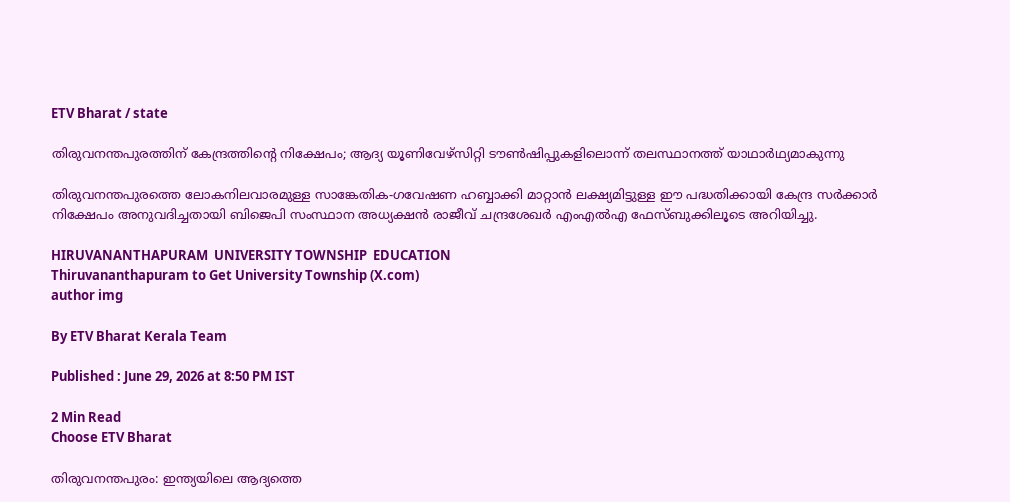ETV Bharat / state

തിരുവനന്തപുരത്തിന് കേന്ദ്രത്തിന്‍റെ നിക്ഷേപം; ആദ്യ യൂണിവേഴ്‌സിറ്റി ടൗണ്‍ഷിപ്പുകളിലൊന്ന് തലസ്ഥാനത്ത് യാഥാര്‍ഥ്യമാകുന്നു

തിരുവനന്തപുരത്തെ ലോകനിലവാരമുള്ള സാങ്കേതിക-ഗവേഷണ ഹബ്ബാക്കി മാറ്റാന്‍ ലക്ഷ്യമിട്ടുള്ള ഈ പദ്ധതിക്കായി കേന്ദ്ര സര്‍ക്കാര്‍ നിക്ഷേപം അനുവദിച്ചതായി ബിജെപി സംസ്ഥാന അധ്യക്ഷന്‍ രാജീവ് ചന്ദ്രശേഖര്‍ എംഎല്‍എ ഫേസ്ബുക്കിലൂടെ അറിയിച്ചു.

HIRUVANANTHAPURAM  UNIVERSITY TOWNSHIP  EDUCATION
Thiruvananthapuram to Get University Township (X.com)
author img

By ETV Bharat Kerala Team

Published : June 29, 2026 at 8:50 PM IST

2 Min Read
Choose ETV Bharat

തിരുവനന്തപുരം: ഇന്ത്യയിലെ ആദ്യത്തെ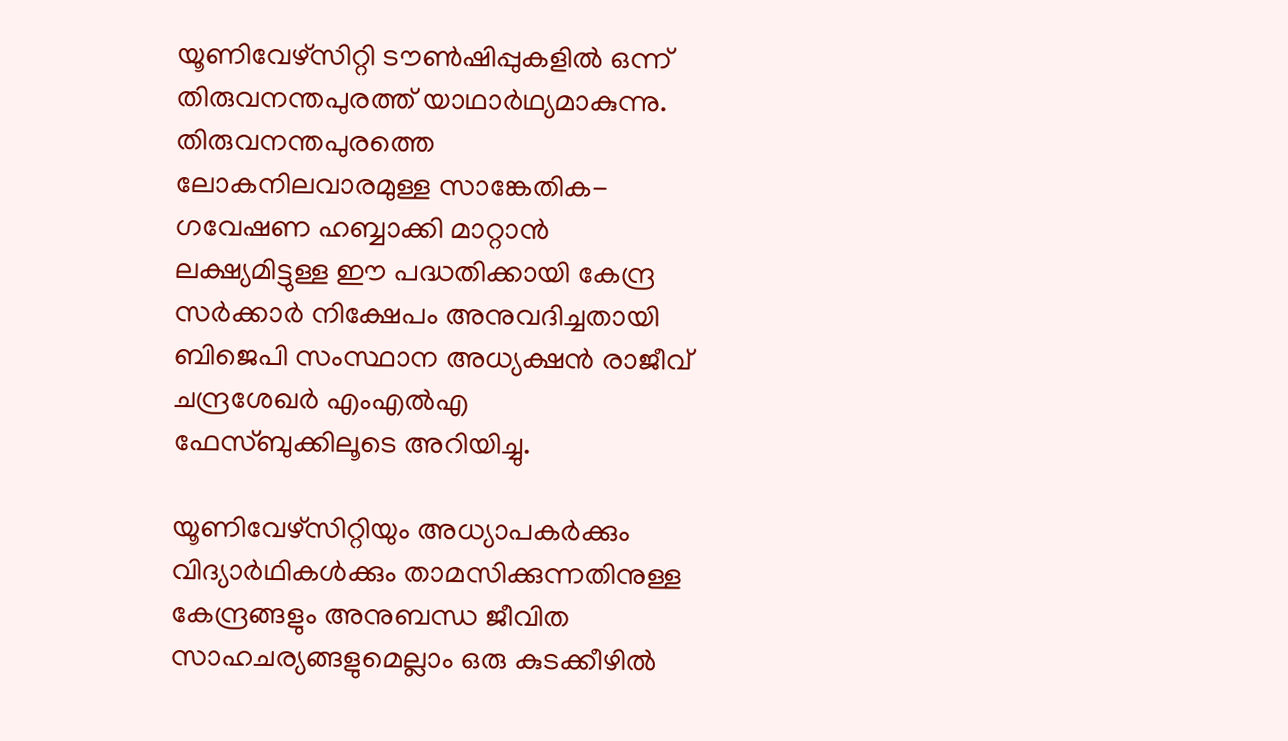യൂണിവേഴ്‌സിറ്റി ടൗണ്‍ഷിപ്പുകളില്‍ ഒന്ന് തിരുവനന്തപുരത്ത് യാഥാര്‍ഥ്യമാകുന്നു. തിരുവനന്തപുരത്തെ ലോകനിലവാരമുള്ള സാങ്കേതിക-ഗവേഷണ ഹബ്ബാക്കി മാറ്റാന്‍ ലക്ഷ്യമിട്ടുള്ള ഈ പദ്ധതിക്കായി കേന്ദ്ര സര്‍ക്കാര്‍ നിക്ഷേപം അനുവദിച്ചതായി ബിജെപി സംസ്ഥാന അധ്യക്ഷന്‍ രാജീവ് ചന്ദ്രശേഖര്‍ എംഎല്‍എ ഫേസ്ബുക്കിലൂടെ അറിയിച്ചു.

യൂണിവേഴ്‌സിറ്റിയും അധ്യാപകര്‍ക്കും വിദ്യാര്‍ഥികള്‍ക്കും താമസിക്കുന്നതിനുള്ള കേന്ദ്രങ്ങളും അനുബന്ധ ജീവിത സാഹചര്യങ്ങളുമെല്ലാം ഒരു കുടക്കീഴില്‍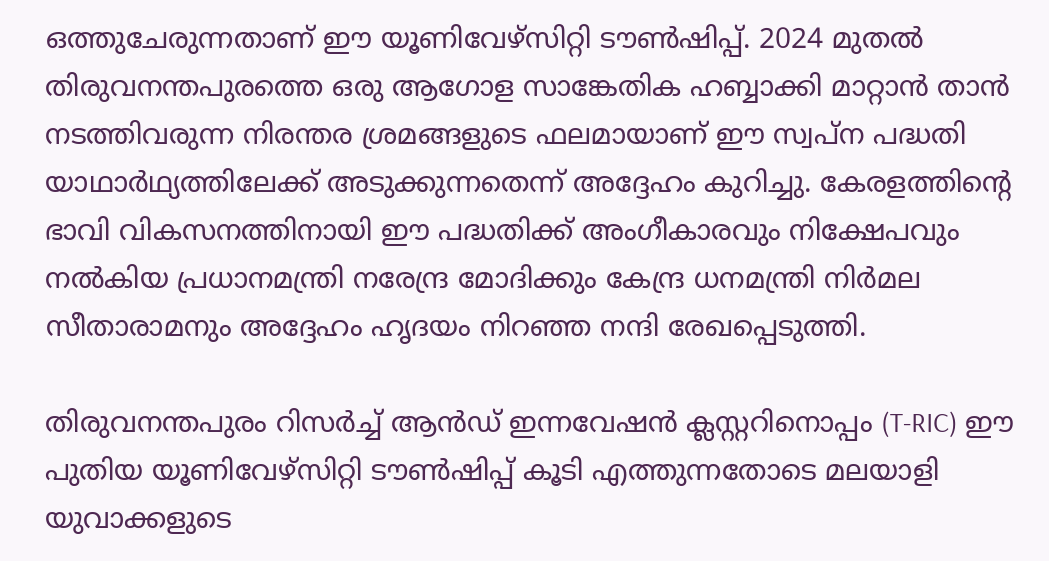ഒത്തുചേരുന്നതാണ് ഈ യൂണിവേഴ്‌സിറ്റി ടൗണ്‍ഷിപ്പ്. 2024 മുതല്‍ തിരുവനന്തപുരത്തെ ഒരു ആഗോള സാങ്കേതിക ഹബ്ബാക്കി മാറ്റാന്‍ താന്‍ നടത്തിവരുന്ന നിരന്തര ശ്രമങ്ങളുടെ ഫലമായാണ് ഈ സ്വപ്ന പദ്ധതി യാഥാര്‍ഥ്യത്തിലേക്ക് അടുക്കുന്നതെന്ന് അദ്ദേഹം കുറിച്ചു. കേരളത്തിന്‍റെ ഭാവി വികസനത്തിനായി ഈ പദ്ധതിക്ക് അംഗീകാരവും നിക്ഷേപവും നല്‍കിയ പ്രധാനമന്ത്രി നരേന്ദ്ര മോദിക്കും കേന്ദ്ര ധനമന്ത്രി നിര്‍മല സീതാരാമനും അദ്ദേഹം ഹൃദയം നിറഞ്ഞ നന്ദി രേഖപ്പെടുത്തി.

തിരുവനന്തപുരം റിസര്‍ച്ച് ആന്‍ഡ് ഇന്നവേഷന്‍ ക്ലസ്റ്ററിനൊപ്പം (T-RIC) ഈ പുതിയ യൂണിവേഴ്‌സിറ്റി ടൗണ്‍ഷിപ്പ് കൂടി എത്തുന്നതോടെ മലയാളി യുവാക്കളുടെ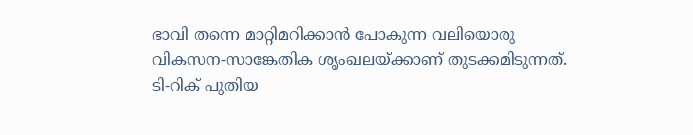ഭാവി തന്നെ മാറ്റിമറിക്കാന്‍ പോകുന്ന വലിയൊരു വികസന-സാങ്കേതിക ശൃംഖലയ്ക്കാണ് തുടക്കമിടുന്നത്. ടി-റിക് പുതിയ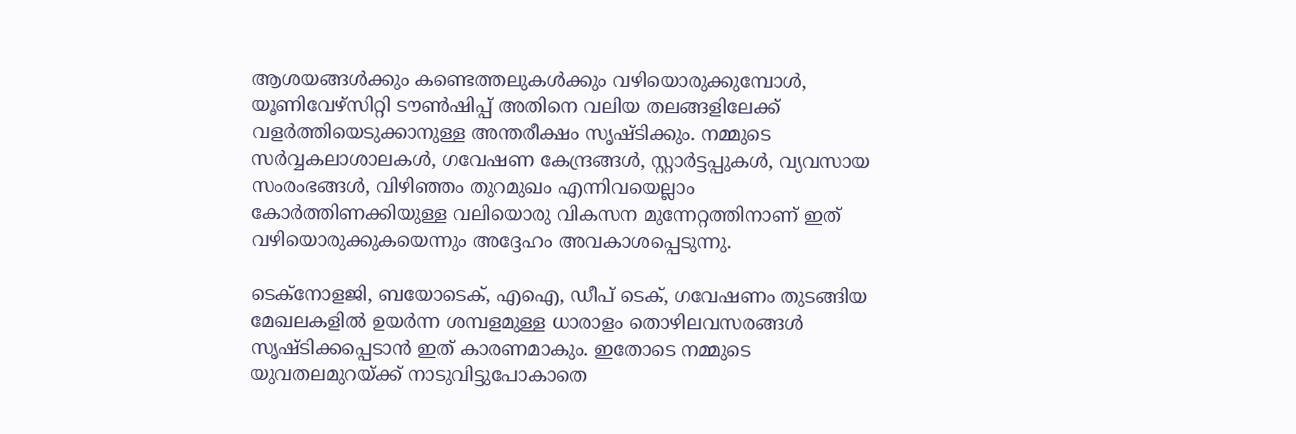ആശയങ്ങള്‍ക്കും കണ്ടെത്തലുകള്‍ക്കും വഴിയൊരുക്കുമ്പോള്‍, യൂണിവേഴ്‌സിറ്റി ടൗണ്‍ഷിപ്പ് അതിനെ വലിയ തലങ്ങളിലേക്ക് വളര്‍ത്തിയെടുക്കാനുള്ള അന്തരീക്ഷം സൃഷ്ടിക്കും. നമ്മുടെ സര്‍വ്വകലാശാലകള്‍, ഗവേഷണ കേന്ദ്രങ്ങള്‍, സ്റ്റാര്‍ട്ടപ്പുകള്‍, വ്യവസായ സംരംഭങ്ങള്‍, വിഴിഞ്ഞം തുറമുഖം എന്നിവയെല്ലാം കോര്‍ത്തിണക്കിയുള്ള വലിയൊരു വികസന മുന്നേറ്റത്തിനാണ് ഇത് വഴിയൊരുക്കുകയെന്നും അദ്ദേഹം അവകാശപ്പെടുന്നു.

ടെക്നോളജി, ബയോടെക്, എഐ, ഡീപ് ടെക്, ഗവേഷണം തുടങ്ങിയ മേഖലകളില്‍ ഉയര്‍ന്ന ശമ്പളമുള്ള ധാരാളം തൊഴിലവസരങ്ങള്‍ സൃഷ്ടിക്കപ്പെടാന്‍ ഇത് കാരണമാകും. ഇതോടെ നമ്മുടെ യുവതലമുറയ്ക്ക് നാടുവിട്ടുപോകാതെ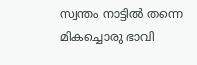സ്വന്തം നാട്ടില്‍ തന്നെ മികച്ചൊരു ഭാവി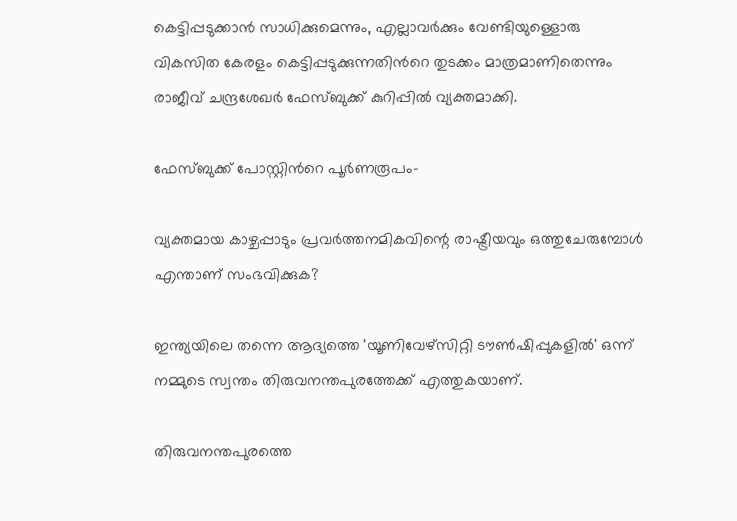കെട്ടിപ്പടുക്കാന്‍ സാധിക്കുമെന്നും, എല്ലാവര്‍ക്കും വേണ്ടിയുള്ളൊരു വികസിത കേരളം കെട്ടിപ്പടുക്കുന്നതിന്‍റെ തുടക്കം മാത്രമാണിതെന്നും രാജീവ് ചന്ദ്രശേഖര്‍ ഫേസ്ബുക്ക് കുറിപ്പില്‍ വ്യക്തമാക്കി.

ഫേസ്ബുക്ക് പോസ്റ്റിന്‍റെ പൂര്‍ണരൂപം-

വ്യക്തമായ കാഴ്ചപ്പാടും പ്രവർത്തനമികവിന്റെ രാഷ്ട്രീയവും ഒത്തുചേരുമ്പോൾ എന്താണ് സംഭവിക്കുക?

ഇന്ത്യയിലെ തന്നെ ആദ്യത്തെ 'യൂണിവേഴ്സിറ്റി ടൗൺഷിപ്പുകളിൽ' ഒന്ന് നമ്മുടെ സ്വന്തം തിരുവനന്തപുരത്തേക്ക് എത്തുകയാണ്.

തിരുവനന്തപുരത്തെ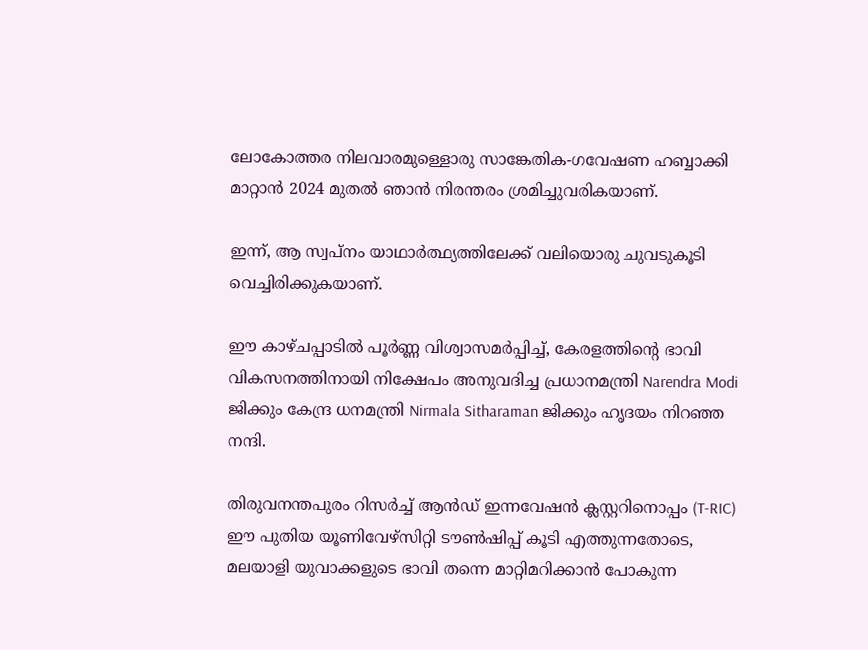ലോകോത്തര നിലവാരമുള്ളൊരു സാങ്കേതിക-ഗവേഷണ ഹബ്ബാക്കി മാറ്റാൻ 2024 മുതൽ ഞാൻ നിരന്തരം ശ്രമിച്ചുവരികയാണ്.

ഇന്ന്, ആ സ്വപ്നം യാഥാർത്ഥ്യത്തിലേക്ക് വലിയൊരു ചുവടുകൂടി വെച്ചിരിക്കുകയാണ്.

ഈ കാഴ്ചപ്പാടിൽ പൂർണ്ണ വിശ്വാസമർപ്പിച്ച്, കേരളത്തിന്റെ ഭാവി വികസനത്തിനായി നിക്ഷേപം അനുവദിച്ച പ്രധാനമന്ത്രി Narendra Modi ജിക്കും കേന്ദ്ര ധനമന്ത്രി Nirmala Sitharaman ജിക്കും ഹൃദയം നിറഞ്ഞ നന്ദി.

തിരുവനന്തപുരം റിസർച്ച് ആൻഡ് ഇന്നവേഷൻ ക്ലസ്റ്ററിനൊപ്പം (T-RIC) ഈ പുതിയ യൂണിവേഴ്സിറ്റി ടൗൺഷിപ്പ് കൂടി എത്തുന്നതോടെ, മലയാളി യുവാക്കളുടെ ഭാവി തന്നെ മാറ്റിമറിക്കാൻ പോകുന്ന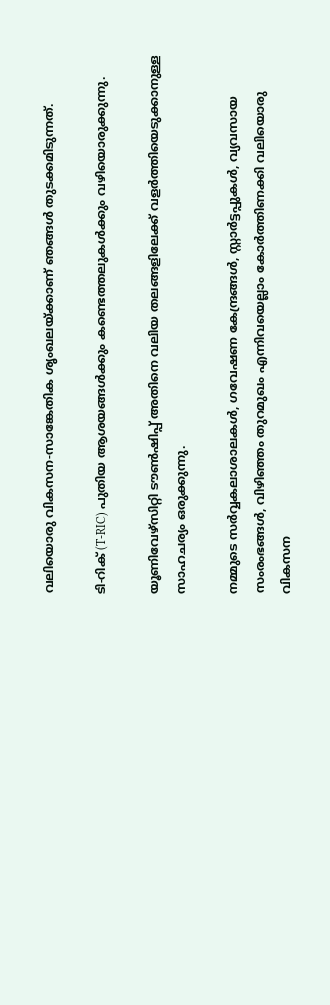വലിയൊരു വികസന-സാങ്കേതിക ശൃംഖലയ്ക്കാണ് ഞങ്ങൾ തുടക്കമിടുന്നത്.

ടി-റിക് (T-RIC) പുതിയ ആശയങ്ങൾക്കും കണ്ടെത്തലുകൾക്കും വഴിയൊരുക്കുന്നു.

യൂണിവേഴ്സിറ്റി ടൗൺഷിപ്പ് അതിനെ വലിയ തലങ്ങളിലേക്ക് വളർത്തിയെടുക്കാനുള്ള സാഹചര്യം ഒരുക്കുന്നു.

നമ്മുടെ സർവ്വകലാശാലകൾ, ഗവേഷണ കേന്ദ്രങ്ങൾ, സ്റ്റാർട്ടപ്പുകൾ, വ്യവസായ സംരംഭങ്ങൾ, വിഴിഞ്ഞം തുറമുഖം എന്നിവയെല്ലാം കോർത്തിണക്കി വലിയൊരു വികസന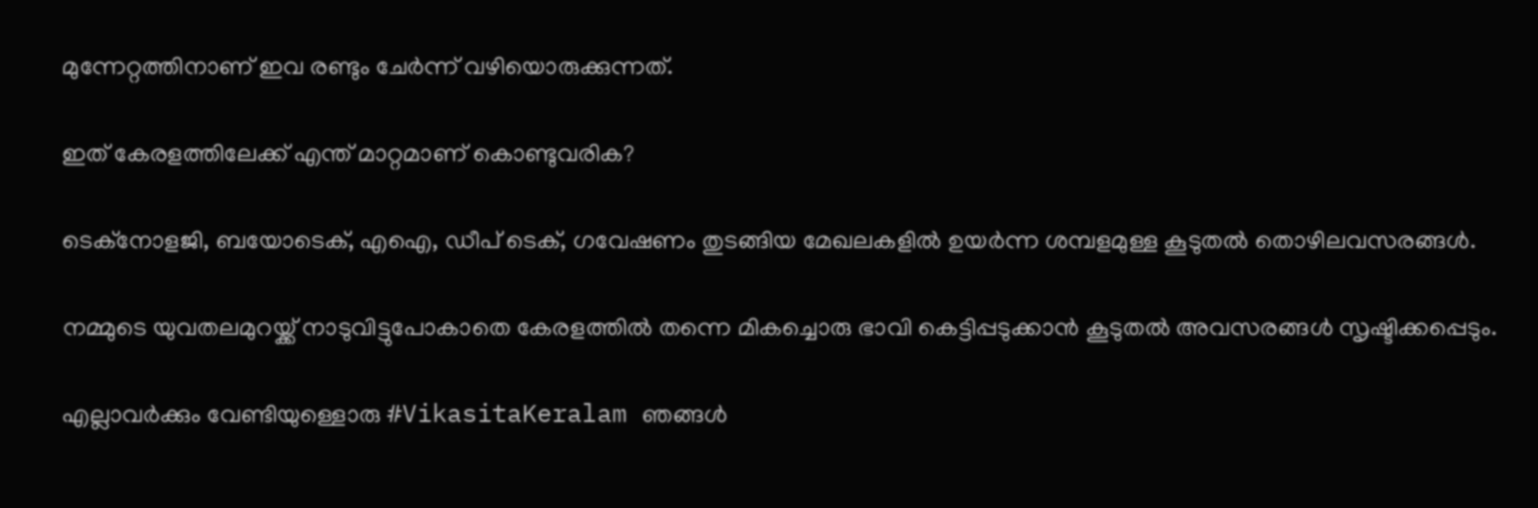മുന്നേറ്റത്തിനാണ് ഇവ രണ്ടും ചേർന്ന് വഴിയൊരുക്കുന്നത്.

ഇത് കേരളത്തിലേക്ക് എന്ത് മാറ്റമാണ് കൊണ്ടുവരിക?

ടെക്നോളജി, ബയോടെക്, എഐ, ഡീപ് ടെക്, ഗവേഷണം തുടങ്ങിയ മേഖലകളിൽ ഉയർന്ന ശമ്പളമുള്ള കൂടുതൽ തൊഴിലവസരങ്ങൾ.

നമ്മുടെ യുവതലമുറയ്ക്ക് നാടുവിട്ടുപോകാതെ കേരളത്തിൽ തന്നെ മികച്ചൊരു ഭാവി കെട്ടിപ്പടുക്കാൻ കൂടുതൽ അവസരങ്ങൾ സൃഷ്ടിക്കപ്പെടും.

എല്ലാവർക്കും വേണ്ടിയുള്ളൊരു #VikasitaKeralam ഞങ്ങൾ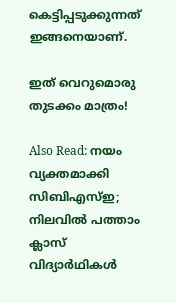കെട്ടിപ്പടുക്കുന്നത് ഇങ്ങനെയാണ്.

ഇത് വെറുമൊരു തുടക്കം മാത്രം!

Also Read: നയം വ്യക്തമാക്കി സിബിഎസ്ഇ; നിലവിൽ പത്താം ക്ലാസ് വിദ്യാർഥികൾ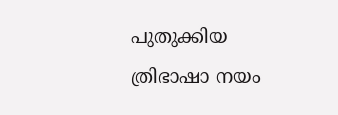പുതുക്കിയ ത്രിഭാഷാ നയം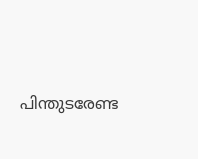പിന്തുടരേണ്ട